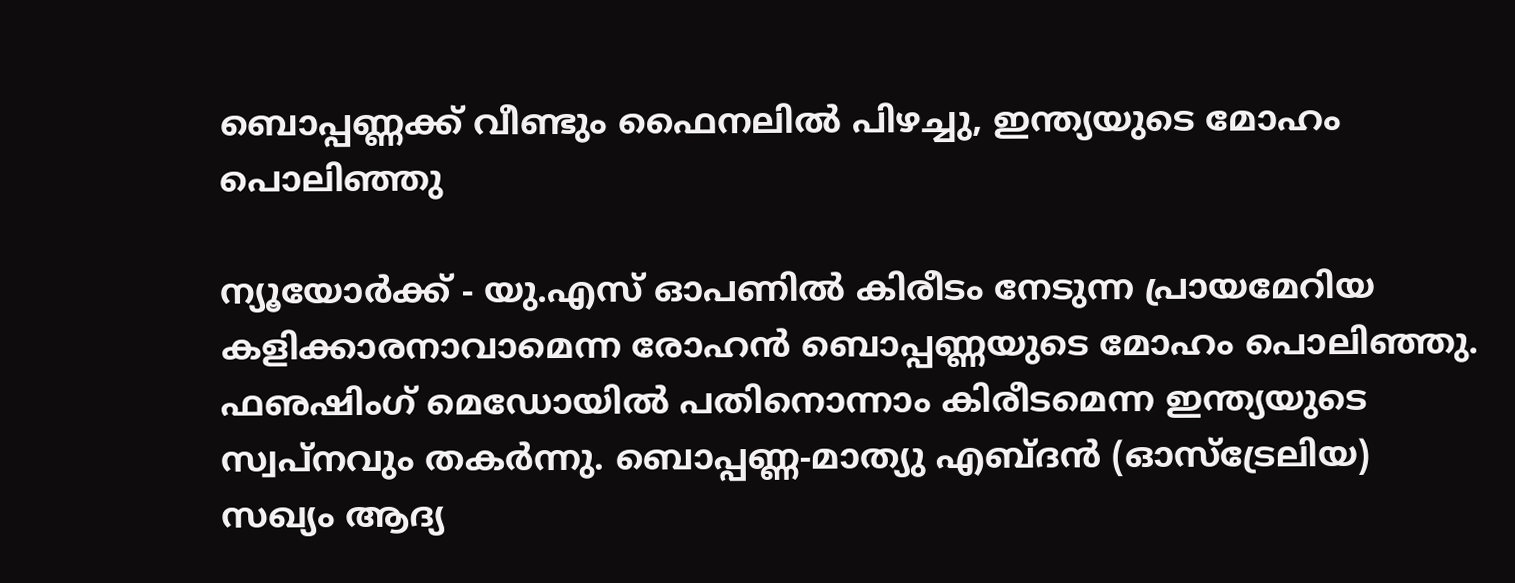ബൊപ്പണ്ണക്ക് വീണ്ടും ഫൈനലില്‍ പിഴച്ചു, ഇന്ത്യയുടെ മോഹം പൊലിഞ്ഞു

ന്യൂയോര്‍ക്ക് - യു.എസ് ഓപണില്‍ കിരീടം നേടുന്ന പ്രായമേറിയ കളിക്കാരനാവാമെന്ന രോഹന്‍ ബൊപ്പണ്ണയുടെ മോഹം പൊലിഞ്ഞു. ഫഌഷിംഗ് മെഡോയില്‍ പതിനൊന്നാം കിരീടമെന്ന ഇന്ത്യയുടെ സ്വപ്‌നവും തകര്‍ന്നു. ബൊപ്പണ്ണ-മാത്യു എബ്ദന്‍ (ഓസ്‌ട്രേലിയ) സഖ്യം ആദ്യ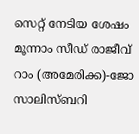സെറ്റ് നേടിയ ശേഷം മൂന്നാം സീഡ് രാജീവ് റാം (അമേരിക്ക)-ജോ സാലിസ്ബറി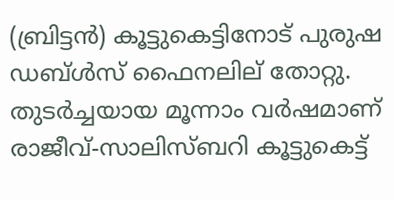(ബ്രിട്ടന്‍) കൂട്ടുകെട്ടിനോട് പുരുഷ ഡബ്ള്‍സ് ഫൈനലില് തോറ്റു. തുടര്‍ച്ചയായ മൂന്നാം വര്‍ഷമാണ് രാജീവ്-സാലിസ്ബറി കൂട്ടുകെട്ട്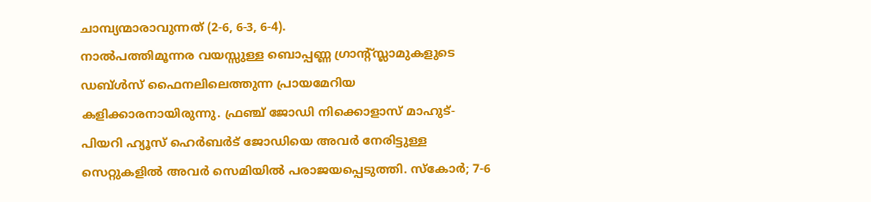ചാമ്പ്യന്മാരാവുന്നത് (2-6, 6-3, 6-4).
നാല്‍പത്തിമൂന്നര വയസ്സുള്ള ബൊപ്പണ്ണ ഗ്രാന്റ്സ്ലാമുകളുടെ ഡബ്ള്‍സ് ഫൈനലിലെത്തുന്ന പ്രായമേറിയ കളിക്കാരനായിരുന്നു. ഫ്രഞ്ച് ജോഡി നിക്കൊളാസ് മാഹുട്-പിയറി ഹ്യൂസ് ഹെര്‍ബര്‍ട് ജോഡിയെ അവര്‍ നേരിട്ടുള്ള സെറ്റുകളില്‍ അവര്‍ സെമിയില്‍ പരാജയപ്പെടുത്തി. സ്‌കോര്‍; 7-6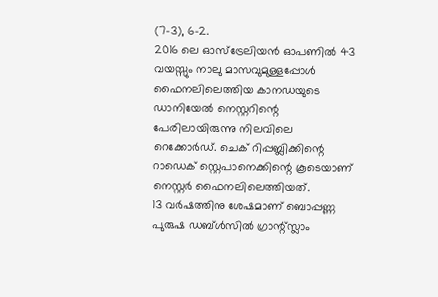(7-3), 6-2.
2016 ലെ ഓസ്‌ട്രേലിയന്‍ ഓപണില്‍ 43 വയസ്സും നാലു മാസവുമുള്ളപ്പോള്‍ ഫൈനലിലെത്തിയ കാനഡയുടെ ഡാനിയേല്‍ നെസ്റ്ററിന്റെ പേരിലായിരുന്നു നിലവിലെ റെക്കോര്‍ഡ്. ചെക് റിപ്പബ്ലിക്കിന്റെ റാഡെക് സ്റ്റെപാനെക്കിന്റെ കൂടെയാണ് നെസ്റ്റര്‍ ഫൈനലിലെത്തിയത്.
13 വര്‍ഷത്തിനു ശേഷമാണ് ബൊപ്പണ്ണ പുരുഷ ഡബ്ള്‍സില്‍ ഗ്രാന്റ്സ്ലാം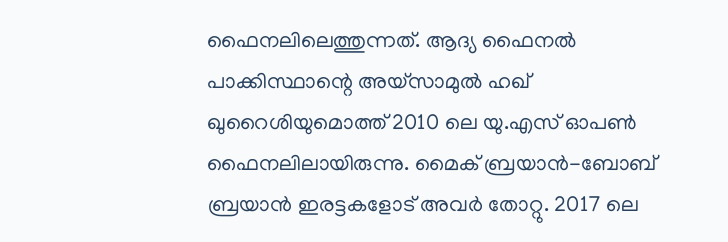ഫൈനലിലെത്തുന്നത്. ആദ്യ ഫൈനല്‍ പാക്കിസ്ഥാന്റെ അയ്‌സാമുല്‍ ഹഖ് ഖുറൈശിയുമൊത്ത് 2010 ലെ യു.എസ് ഓപണ്‍ ഫൈനലിലായിരുന്നു. മൈക് ബ്രയാന്‍-ബോബ് ബ്രയാന്‍ ഇരട്ടകളോട് അവര്‍ തോറ്റു. 2017 ലെ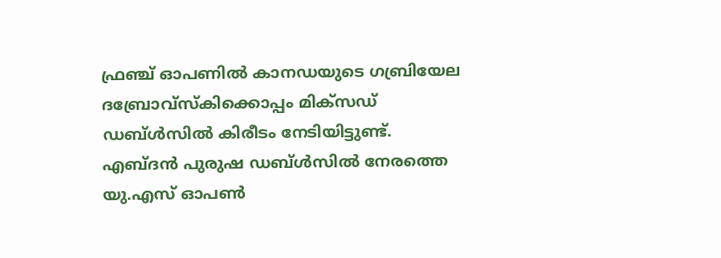ഫ്രഞ്ച് ഓപണില്‍ കാനഡയുടെ ഗബ്രിയേല ദബ്രോവ്‌സ്‌കിക്കൊപ്പം മിക്‌സഡ് ഡബ്ള്‍സില്‍ കിരീടം നേടിയിട്ടുണ്ട്. എബ്ദന്‍ പുരുഷ ഡബ്ള്‍സില്‍ നേരത്തെ യു.എസ് ഓപണ്‍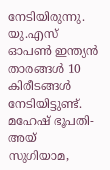നേടിയിരുന്നു.
യു.എസ് ഓപണ്‍ ഇന്ത്യന്‍ താരങ്ങള്‍ 10 കിരീടങ്ങള്‍ നേടിയിട്ടുണ്ട്. മഹേഷ് ഭൂപതി-അയ് സുഗിയാമ,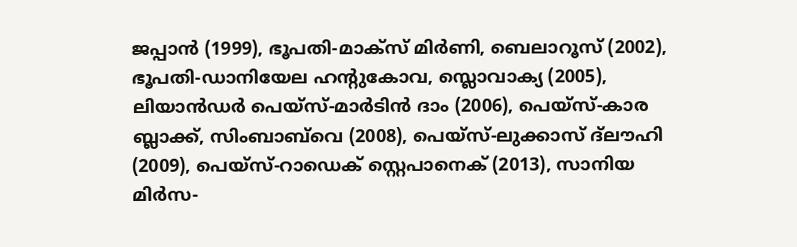ജപ്പാന്‍ (1999), ഭൂപതി-മാക്‌സ് മിര്‍ണി, ബെലാറൂസ് (2002), ഭൂപതി-ഡാനിയേല ഹന്റുകോവ, സ്ലൊവാക്യ (2005), ലിയാന്‍ഡര്‍ പെയ്‌സ്-മാര്‍ടിന്‍ ദാം (2006), പെയ്‌സ്-കാര ബ്ലാക്ക്, സിംബാബ്‌വെ (2008), പെയ്‌സ്-ലുക്കാസ് ദ്‌ലൗഹി (2009), പെയ്‌സ്-റാഡെക് സ്റ്റെപാനെക് (2013), സാനിയ മിര്‍സ-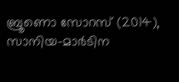ബ്രൂണൊ സോറസ് (2014), സാനിയ-മാര്‍ടിന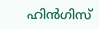ഹിന്‍ഗിസ്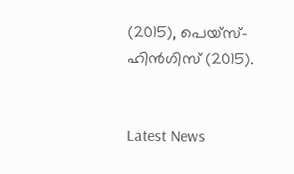(2015), പെയ്‌സ്-ഹിന്‍ഗിസ് (2015).


Latest News